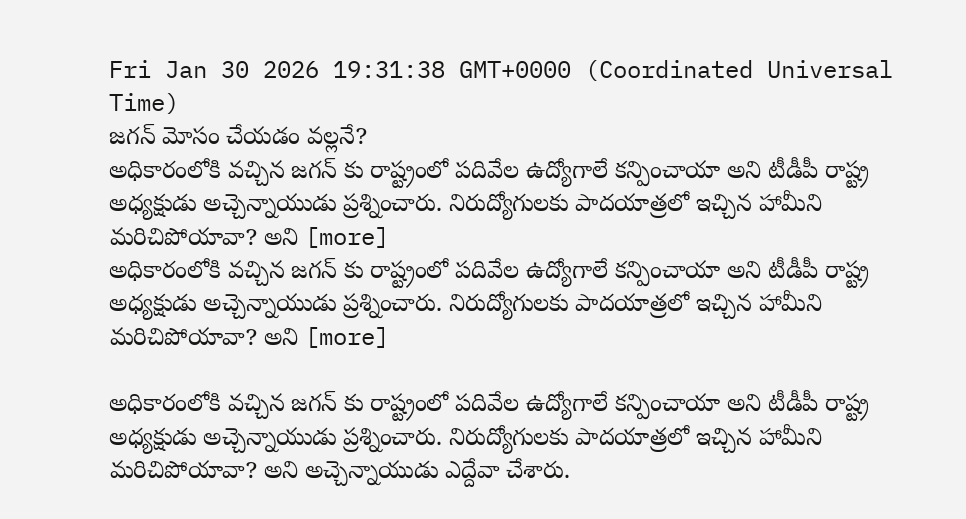Fri Jan 30 2026 19:31:38 GMT+0000 (Coordinated Universal Time)
జగన్ మోసం చేయడం వల్లనే?
అధికారంలోకి వచ్చిన జగన్ కు రాష్ట్రంలో పదివేల ఉద్యోగాలే కన్పించాయా అని టీడీపీ రాష్ట్ర అధ్యక్షుడు అచ్చెన్నాయుడు ప్రశ్నించారు. నిరుద్యోగులకు పాదయాత్రలో ఇచ్చిన హామీని మరిచిపోయావా? అని [more]
అధికారంలోకి వచ్చిన జగన్ కు రాష్ట్రంలో పదివేల ఉద్యోగాలే కన్పించాయా అని టీడీపీ రాష్ట్ర అధ్యక్షుడు అచ్చెన్నాయుడు ప్రశ్నించారు. నిరుద్యోగులకు పాదయాత్రలో ఇచ్చిన హామీని మరిచిపోయావా? అని [more]

అధికారంలోకి వచ్చిన జగన్ కు రాష్ట్రంలో పదివేల ఉద్యోగాలే కన్పించాయా అని టీడీపీ రాష్ట్ర అధ్యక్షుడు అచ్చెన్నాయుడు ప్రశ్నించారు. నిరుద్యోగులకు పాదయాత్రలో ఇచ్చిన హామీని మరిచిపోయావా? అని అచ్చెన్నాయుడు ఎద్దేవా చేశారు.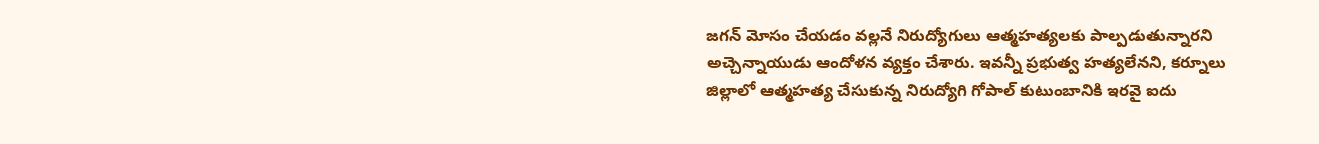జగన్ మోసం చేయడం వల్లనే నిరుద్యోగులు ఆత్మహత్యలకు పాల్పడుతున్నారని అచ్చెన్నాయుడు ఆందోళన వ్యక్తం చేశారు. ఇవన్నీ ప్రభుత్వ హత్యలేనని, కర్నూలు జిల్లాలో ఆత్మహత్య చేసుకున్న నిరుద్యోగి గోపాల్ కుటుంబానికి ఇరవై ఐదు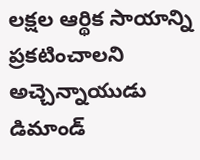లక్షల ఆర్థిక సాయాన్ని ప్రకటించాలని అచ్చెన్నాయుడు డిమాండ్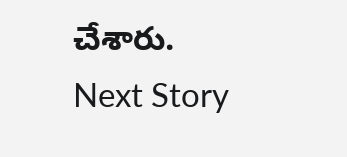చేశారు.
Next Story